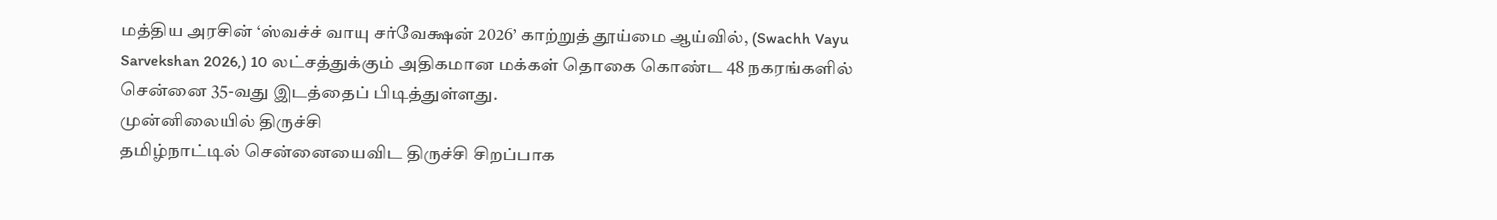மத்திய அரசின் ‘ஸ்வச்ச் வாயு சர்வேக்ஷன் 2026’ காற்றுத் தூய்மை ஆய்வில், (Swachh Vayu Sarvekshan 2026,) 10 லட்சத்துக்கும் அதிகமான மக்கள் தொகை கொண்ட 48 நகரங்களில் சென்னை 35-வது இடத்தைப் பிடித்துள்ளது.
முன்னிலையில் திருச்சி
தமிழ்நாட்டில் சென்னையைவிட திருச்சி சிறப்பாக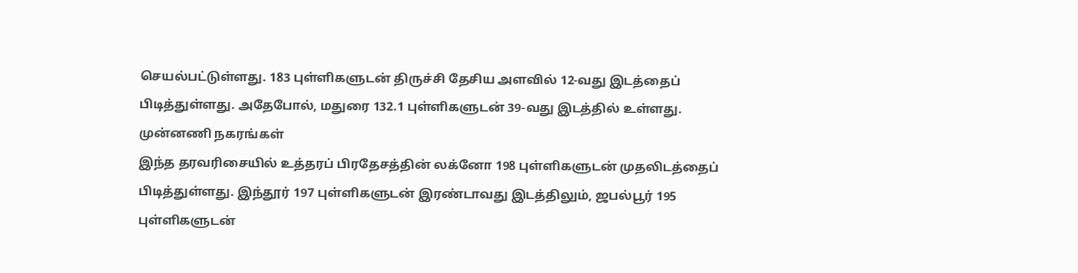செயல்பட்டுள்ளது. 183 புள்ளிகளுடன் திருச்சி தேசிய அளவில் 12-வது இடத்தைப் பிடித்துள்ளது. அதேபோல், மதுரை 132.1 புள்ளிகளுடன் 39-வது இடத்தில் உள்ளது.
முன்னணி நகரங்கள்
இந்த தரவரிசையில் உத்தரப் பிரதேசத்தின் லக்னோ 198 புள்ளிகளுடன் முதலிடத்தைப் பிடித்துள்ளது. இந்தூர் 197 புள்ளிகளுடன் இரண்டாவது இடத்திலும், ஜபல்பூர் 195 புள்ளிகளுடன்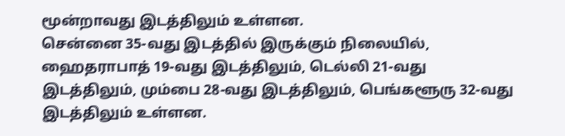மூன்றாவது இடத்திலும் உள்ளன.
சென்னை 35-வது இடத்தில் இருக்கும் நிலையில், ஹைதராபாத் 19-வது இடத்திலும், டெல்லி 21-வது இடத்திலும், மும்பை 28-வது இடத்திலும், பெங்களூரு 32-வது இடத்திலும் உள்ளன.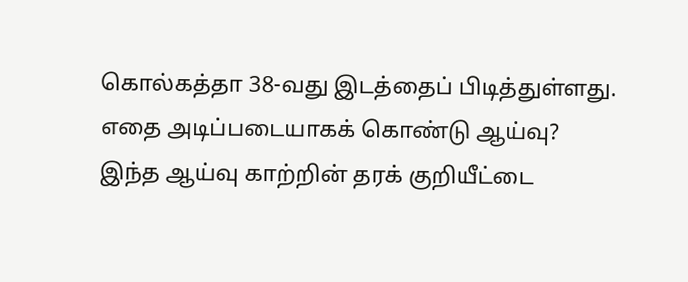கொல்கத்தா 38-வது இடத்தைப் பிடித்துள்ளது.
எதை அடிப்படையாகக் கொண்டு ஆய்வு?
இந்த ஆய்வு காற்றின் தரக் குறியீட்டை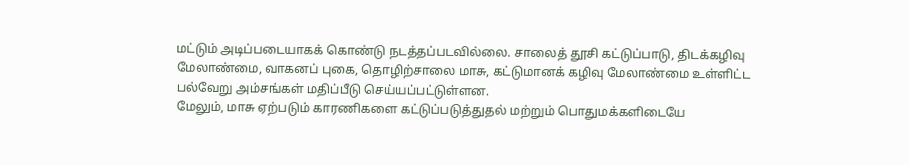மட்டும் அடிப்படையாகக் கொண்டு நடத்தப்படவில்லை. சாலைத் தூசி கட்டுப்பாடு, திடக்கழிவு மேலாண்மை, வாகனப் புகை, தொழிற்சாலை மாசு, கட்டுமானக் கழிவு மேலாண்மை உள்ளிட்ட பல்வேறு அம்சங்கள் மதிப்பீடு செய்யப்பட்டுள்ளன.
மேலும், மாசு ஏற்படும் காரணிகளை கட்டுப்படுத்துதல் மற்றும் பொதுமக்களிடையே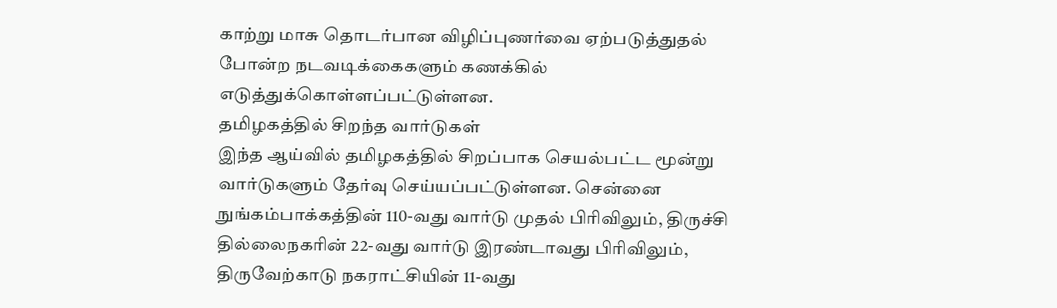காற்று மாசு தொடர்பான விழிப்புணர்வை ஏற்படுத்துதல் போன்ற நடவடிக்கைகளும் கணக்கில் எடுத்துக்கொள்ளப்பட்டுள்ளன.
தமிழகத்தில் சிறந்த வார்டுகள்
இந்த ஆய்வில் தமிழகத்தில் சிறப்பாக செயல்பட்ட மூன்று வார்டுகளும் தேர்வு செய்யப்பட்டுள்ளன. சென்னை நுங்கம்பாக்கத்தின் 110-வது வார்டு முதல் பிரிவிலும், திருச்சி தில்லைநகரின் 22-வது வார்டு இரண்டாவது பிரிவிலும், திருவேற்காடு நகராட்சியின் 11-வது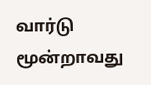வார்டு மூன்றாவது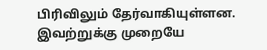பிரிவிலும் தேர்வாகியுள்ளன.
இவற்றுக்கு முறையே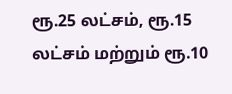ரூ.25 லட்சம், ரூ.15 லட்சம் மற்றும் ரூ.10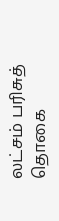லட்சம் பரிசுத் தொகை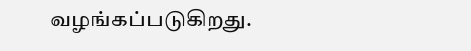வழங்கப்படுகிறது.